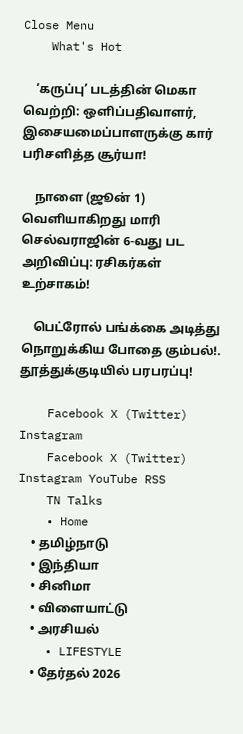Close Menu
    What's Hot

    ‘கருப்பு’ படத்தின் மெகா வெற்றி: ஒளிப்பதிவாளர், இசையமைப்பாளருக்கு கார் பரிசளித்த சூர்யா!

    நாளை (ஜூன் 1) வெளியாகிறது மாரி செல்வராஜின் 6-வது பட அறிவிப்பு: ரசிகர்கள் உற்சாகம்!

    பெட்ரோல் பங்க்கை அடித்து நொறுக்கிய போதை கும்பல்!. தூத்துக்குடியில் பரபரப்பு!

    Facebook X (Twitter) Instagram
    Facebook X (Twitter) Instagram YouTube RSS
    TN Talks
    • Home
    • தமிழ்நாடு
    • இந்தியா
    • சினிமா
    • விளையாட்டு
    • அரசியல்
    • LIFESTYLE
    • தேர்தல் 2026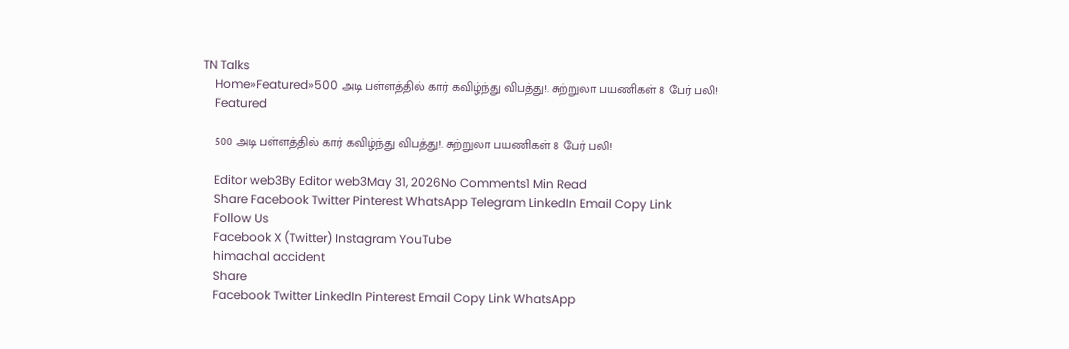TN Talks
    Home»Featured»500 அடி பள்ளத்தில் கார் கவிழ்ந்து விபத்து!. சுற்றுலா பயணிகள் 8 பேர் பலி!
    Featured

    500 அடி பள்ளத்தில் கார் கவிழ்ந்து விபத்து!. சுற்றுலா பயணிகள் 8 பேர் பலி!

    Editor web3By Editor web3May 31, 2026No Comments1 Min Read
    Share Facebook Twitter Pinterest WhatsApp Telegram LinkedIn Email Copy Link
    Follow Us
    Facebook X (Twitter) Instagram YouTube
    himachal accident
    Share
    Facebook Twitter LinkedIn Pinterest Email Copy Link WhatsApp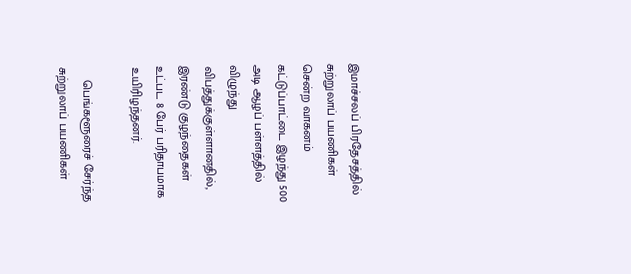இமாச்சலப் பிரதேசத்தில் சுற்றுலாப் பயணிகள் சென்ற வாகனம் கட்டுப்பாட்டை இழந்து 500 அடி ஆழப் பள்ளத்தில் விழுந்து விபத்துக்குள்ளானதில், இரண்டு குழந்தைகள் உட்பட 8 பேர் பரிதாபமாக உயிரிழந்தனர்.

    பெங்களூரைச் சேர்ந்த சுற்றுலாப் பயணிகள்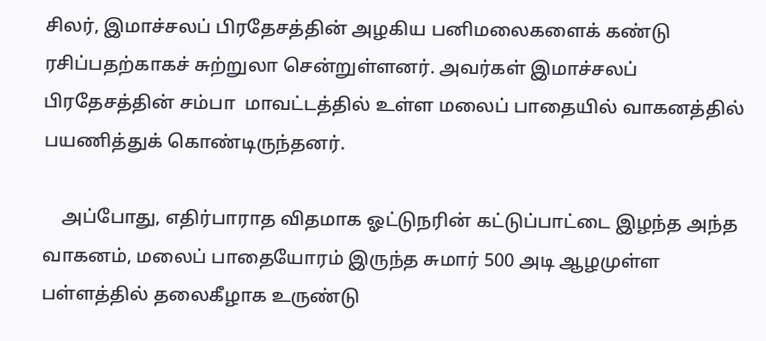சிலர், இமாச்சலப் பிரதேசத்தின் அழகிய பனிமலைகளைக் கண்டு ரசிப்பதற்காகச் சுற்றுலா சென்றுள்ளனர். அவர்கள் இமாச்சலப் பிரதேசத்தின் சம்பா  மாவட்டத்தில் உள்ள மலைப் பாதையில் வாகனத்தில் பயணித்துக் கொண்டிருந்தனர்.

    அப்போது, எதிர்பாராத விதமாக ஓட்டுநரின் கட்டுப்பாட்டை இழந்த அந்த வாகனம், மலைப் பாதையோரம் இருந்த சுமார் 500 அடி ஆழமுள்ள பள்ளத்தில் தலைகீழாக உருண்டு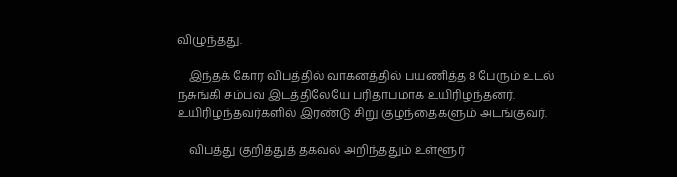விழுந்தது.

    இந்தக் கோர விபத்தில் வாகனத்தில் பயணித்த 8 பேரும் உடல் நசுங்கி சம்பவ இடத்திலேயே பரிதாபமாக உயிரிழந்தனர். உயிரிழந்தவர்களில் இரண்டு சிறு குழந்தைகளும் அடங்குவர்.

    விபத்து குறித்துத் தகவல் அறிந்ததும் உள்ளூர்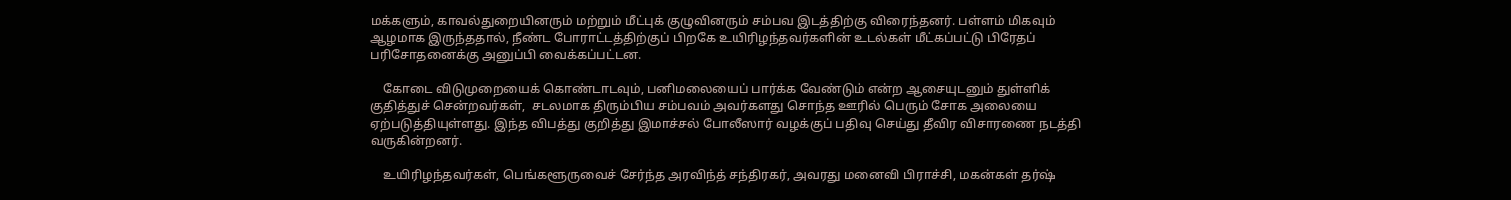மக்களும், காவல்துறையினரும் மற்றும் மீட்புக் குழுவினரும் சம்பவ இடத்திற்கு விரைந்தனர். பள்ளம் மிகவும் ஆழமாக இருந்ததால், நீண்ட போராட்டத்திற்குப் பிறகே உயிரிழந்தவர்களின் உடல்கள் மீட்கப்பட்டு பிரேதப் பரிசோதனைக்கு அனுப்பி வைக்கப்பட்டன.

    கோடை விடுமுறையைக் கொண்டாடவும், பனிமலையைப் பார்க்க வேண்டும் என்ற ஆசையுடனும் துள்ளிக் குதித்துச் சென்றவர்கள்,  சடலமாக திரும்பிய சம்பவம் அவர்களது சொந்த ஊரில் பெரும் சோக அலையை ஏற்படுத்தியுள்ளது. இந்த விபத்து குறித்து இமாச்சல் போலீஸார் வழக்குப் பதிவு செய்து தீவிர விசாரணை நடத்தி வருகின்றனர்.

    உயிரிழந்தவர்கள், பெங்களூருவைச் சேர்ந்த அரவிந்த் சந்திரகர், அவரது மனைவி பிராச்சி, மகன்கள் தர்ஷ்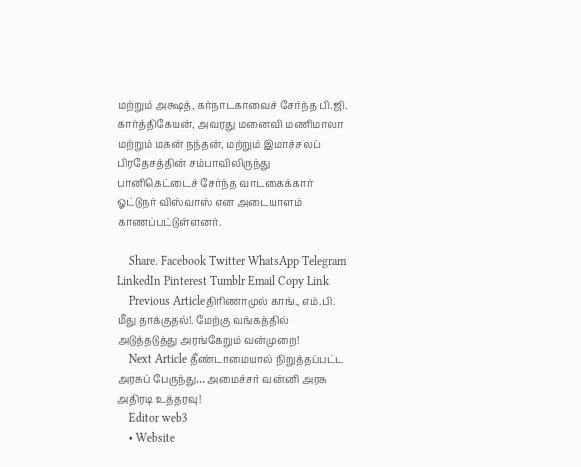மற்றும் அக்ஷத், கர்நாடகாவைச் சேர்ந்த பி.ஜி. கார்த்திகேயன், அவரது மனைவி மணிமாலா மற்றும் மகன் நந்தன், மற்றும் இமாச்சலப் பிரதேசத்தின் சம்பாவிலிருந்து பானிகெட்டைச் சேர்ந்த வாடகைக்கார் ஓட்டுநர் விஸ்வாஸ் என அடையாளம் காணப்பட்டுள்ளனர்.

    Share. Facebook Twitter WhatsApp Telegram LinkedIn Pinterest Tumblr Email Copy Link
    Previous Articleதிரிணாமுல் காங்., எம்.பி. மீது தாக்குதல்!. மேற்கு வங்கத்தில் அடுத்தடுத்து அரங்கேறும் வன்முறை!
    Next Article தீண்டாமையால் நிறுத்தப்பட்ட அரசுப் பேருந்து… அமைச்சர் வன்னி அரசு அதிரடி உத்தரவு!
    Editor web3
    • Website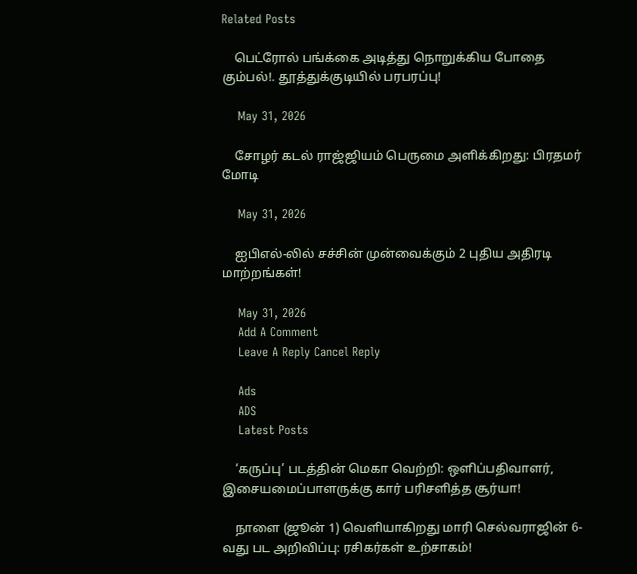Related Posts

    பெட்ரோல் பங்க்கை அடித்து நொறுக்கிய போதை கும்பல்!. தூத்துக்குடியில் பரபரப்பு!

    May 31, 2026

    சோழர் கடல் ராஜ்ஜியம் பெருமை அளிக்கிறது: பிரதமர் மோடி

    May 31, 2026

    ஐபிஎல்-லில் சச்சின் முன்வைக்கும் 2 புதிய அதிரடி மாற்றங்கள்!

    May 31, 2026
    Add A Comment
    Leave A Reply Cancel Reply

    Ads
    ADS
    Latest Posts

    ‘கருப்பு’ படத்தின் மெகா வெற்றி: ஒளிப்பதிவாளர், இசையமைப்பாளருக்கு கார் பரிசளித்த சூர்யா!

    நாளை (ஜூன் 1) வெளியாகிறது மாரி செல்வராஜின் 6-வது பட அறிவிப்பு: ரசிகர்கள் உற்சாகம்!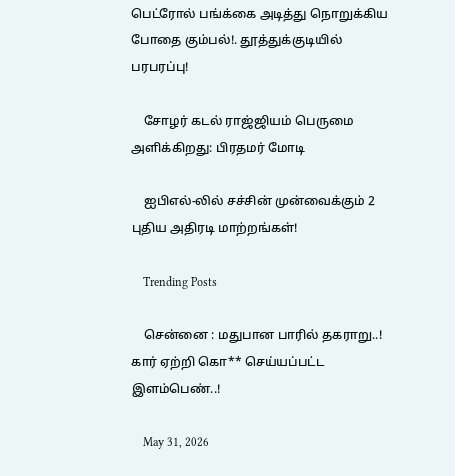பெட்ரோல் பங்க்கை அடித்து நொறுக்கிய போதை கும்பல்!. தூத்துக்குடியில் பரபரப்பு!

    சோழர் கடல் ராஜ்ஜியம் பெருமை அளிக்கிறது: பிரதமர் மோடி

    ஐபிஎல்-லில் சச்சின் முன்வைக்கும் 2 புதிய அதிரடி மாற்றங்கள்!

    Trending Posts

    சென்னை : மதுபான பாரில் தகராறு..! கார் ஏற்றி கொ** செய்யப்பட்ட இளம்பெண்..!

    May 31, 2026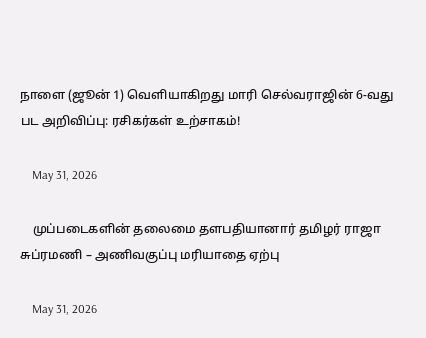நாளை (ஜூன் 1) வெளியாகிறது மாரி செல்வராஜின் 6-வது பட அறிவிப்பு: ரசிகர்கள் உற்சாகம்!

    May 31, 2026

    முப்படைகளின் தலைமை தளபதியானார் தமிழர் ராஜா சுப்ரமணி – அணிவகுப்பு மரியாதை ஏற்பு

    May 31, 2026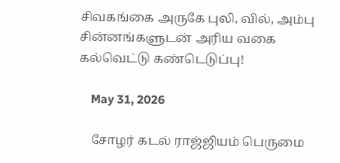சிவகங்கை அருகே புலி, வில், அம்பு சின்னங்களுடன் அரிய வகை கல்வெட்டு கண்டெடுப்பு!

    May 31, 2026

    சோழர் கடல் ராஜ்ஜியம் பெருமை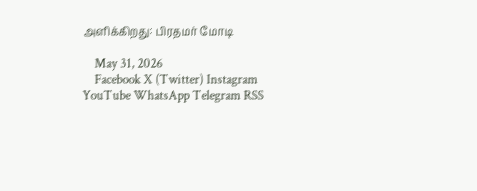அளிக்கிறது: பிரதமர் மோடி

    May 31, 2026
    Facebook X (Twitter) Instagram YouTube WhatsApp Telegram RSS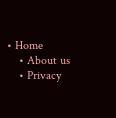• Home
    • About us
    • Privacy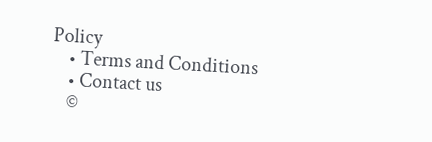Policy
    • Terms and Conditions
    • Contact us
    ©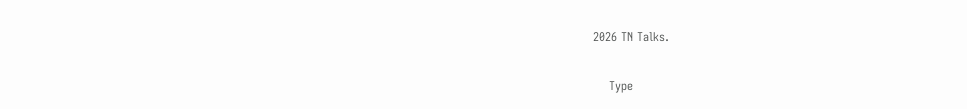2026 TN Talks.

    Type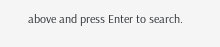above and press Enter to search.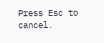Press Esc to cancel.